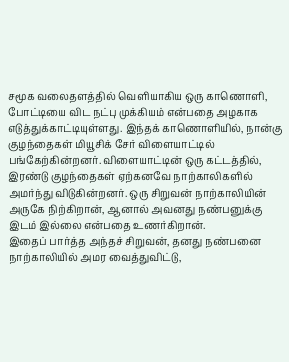சமூக வலைதளத்தில் வெளியாகிய ஒரு காணொளி, போட்டியை விட நட்பு முக்கியம் என்பதை அழகாக எடுத்துக்காட்டியுள்ளது. இந்தக் காணொளியில், நான்கு குழந்தைகள் மியூசிக் சேர் விளையாட்டில் பங்கேற்கின்றனர். விளையாட்டின் ஒரு கட்டத்தில், இரண்டு குழந்தைகள் ஏற்கனவே நாற்காலிகளில் அமர்ந்து விடுகின்றனர். ஒரு சிறுவன் நாற்காலியின் அருகே நிற்கிறான், ஆனால் அவனது நண்பனுக்கு இடம் இல்லை என்பதை உணர்கிறான்.
இதைப் பார்த்த அந்தச் சிறுவன், தனது நண்பனை நாற்காலியில் அமர வைத்துவிட்டு,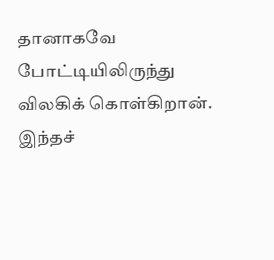தானாகவே போட்டியிலிருந்து விலகிக் கொள்கிறான். இந்தச்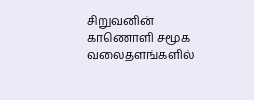சிறுவனின் காணொளி சமூக வலைதளங்களில்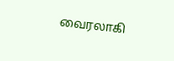வைரலாகி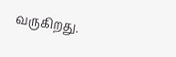வருகிறது.